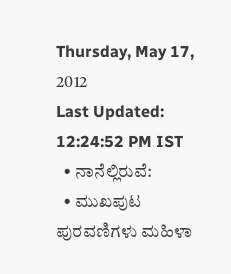Thursday, May 17, 2012
Last Updated: 12:24:52 PM IST
  • ನಾನೆಲ್ಲಿರುವೆ:
  • ಮುಖಪುಟ ಪುರವಣಿಗಳು ಮಹಿಳಾ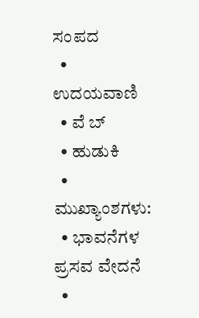ಸಂಪದ
  • ಉದಯವಾಣಿ
  • ವೆ ಬ್
  • ಹುಡುಕಿ
  • ಮುಖ್ಯಾಂಶಗಳು:
  • ಭಾವನೆಗಳ ಪ್ರಸವ ವೇದನೆ
  •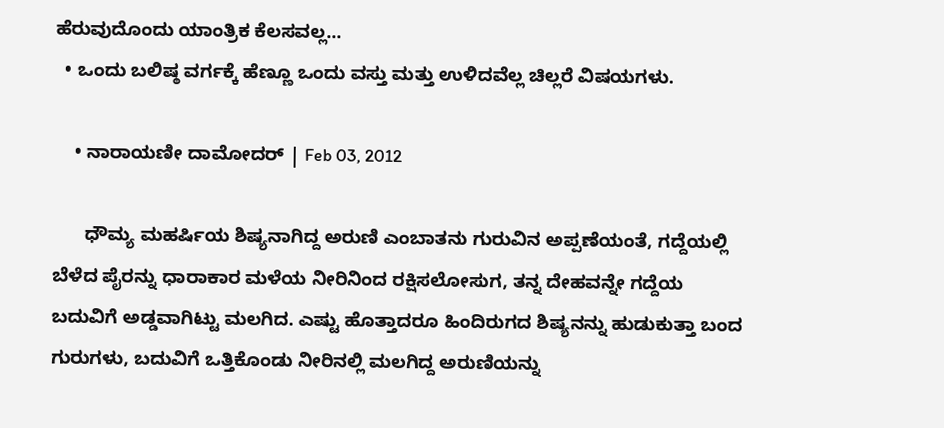ಹೆರುವುದೊಂದು ಯಾಂತ್ರಿಕ ಕೆಲಸವಲ್ಲ...
  • ಒಂದು ಬಲಿಷ್ಠ ವರ್ಗಕ್ಕೆ ಹೆಣ್ಣೂ ಒಂದು ವಸ್ತು ಮತ್ತು ಉಳಿದವೆಲ್ಲ ಚಿಲ್ಲರೆ ವಿಷಯಗಳು.

    • ನಾರಾಯಣೀ ದಾಮೋದರ್‌ | Feb 03, 2012

      ಧೌಮ್ಯ ಮಹರ್ಷಿಯ ಶಿಷ್ಯನಾಗಿದ್ದ ಅರುಣಿ ಎಂಬಾತನು ಗುರುವಿನ ಅಪ್ಪಣೆಯಂತೆ, ಗದ್ದೆಯಲ್ಲಿ ಬೆಳೆದ ಪೈರನ್ನು ಧಾರಾಕಾರ ಮಳೆಯ ನೀರಿನಿಂದ ರಕ್ಷಿಸಲೋಸುಗ, ತನ್ನ ದೇಹವನ್ನೇ ಗದ್ದೆಯ ಬದುವಿಗೆ ಅಡ್ಡವಾಗಿಟ್ಟು ಮಲಗಿದ. ಎಷ್ಟು ಹೊತ್ತಾದರೂ ಹಿಂದಿರುಗದ ಶಿಷ್ಯನನ್ನು ಹುಡುಕುತ್ತಾ ಬಂದ ಗುರುಗಳು, ಬದುವಿಗೆ ಒತ್ತಿಕೊಂಡು ನೀರಿನಲ್ಲಿ ಮಲಗಿದ್ದ ಅರುಣಿಯನ್ನು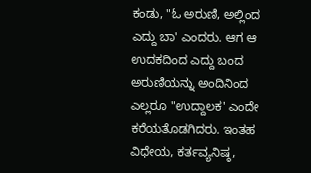ಕಂಡು, "ಓ ಅರುಣಿ, ಅಲ್ಲಿಂದ ಎದ್ದು ಬಾ' ಎಂದರು. ಆಗ ಆ ಉದಕದಿಂದ ಎದ್ದು ಬಂದ ಅರುಣಿಯನ್ನು ಅಂದಿನಿಂದ ಎಲ್ಲರೂ "ಉದ್ದಾಲಕ' ಎಂದೇ ಕರೆಯತೊಡಗಿದರು. ಇಂತಹ ವಿಧೇಯ, ಕರ್ತವ್ಯನಿಷ್ಠ,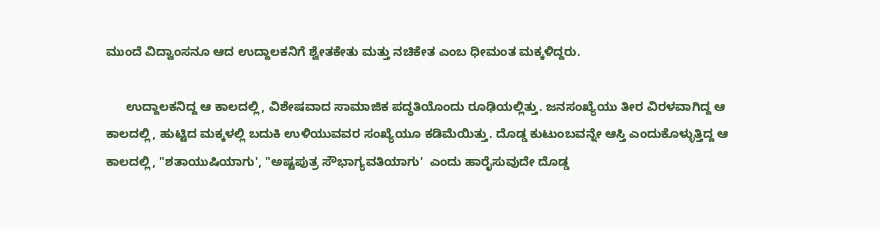ಮುಂದೆ ವಿದ್ವಾಂಸನೂ ಆದ ಉದ್ದಾಲಕನಿಗೆ ಶ್ವೇತಕೇತು ಮತ್ತು ನಚಿಕೇತ ಎಂಬ ಧೀಮಂತ ಮಕ್ಕಳಿದ್ದರು.

      ಉದ್ದಾಲಕನಿದ್ದ ಆ ಕಾಲದಲ್ಲಿ, ವಿಶೇಷವಾದ ಸಾಮಾಜಿಕ ಪದ್ಧತಿಯೊಂದು ರೂಢಿಯಲ್ಲಿತ್ತು. ಜನಸಂಖ್ಯೆಯು ತೀರ ವಿರಳವಾಗಿದ್ದ ಆ ಕಾಲದಲ್ಲಿ, ಹುಟ್ಟಿದ ಮಕ್ಕಳಲ್ಲಿ ಬದುಕಿ ಉಳಿಯುವವರ ಸಂಖ್ಯೆಯೂ ಕಡಿಮೆಯಿತ್ತು. ದೊಡ್ಡ ಕುಟುಂಬವನ್ನೇ ಆಸ್ತಿ ಎಂದುಕೊಳ್ಳುತ್ತಿದ್ದ ಆ ಕಾಲದಲ್ಲಿ, "ಶತಾಯುಷಿಯಾಗು', "ಅಷ್ಟಪುತ್ರ ಸೌಭಾಗ್ಯವತಿಯಾಗು'  ಎಂದು ಹಾರೈಸುವುದೇ ದೊಡ್ಡ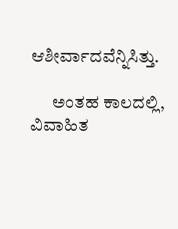ಆಶೀರ್ವಾದವೆನ್ನಿಸಿತ್ತು.

      ಅಂತಹ ಕಾಲದಲ್ಲಿ, ವಿವಾಹಿತ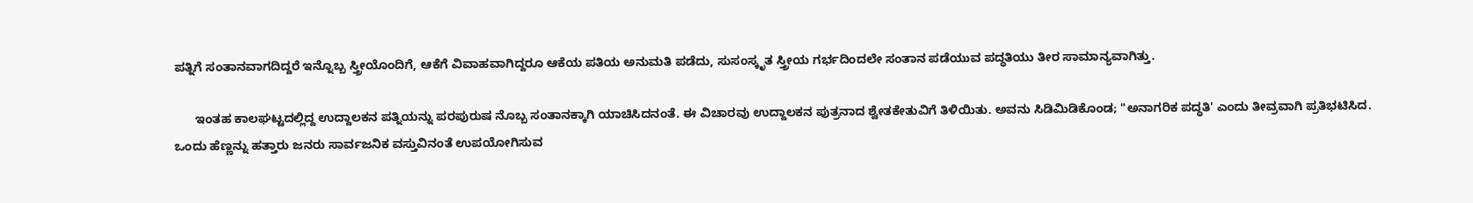ಪತ್ನಿಗೆ ಸಂತಾನವಾಗದಿದ್ದರೆ ಇನ್ನೊಬ್ಬ ಸ್ತ್ರೀಯೊಂದಿಗೆ, ಆಕೆಗೆ ವಿವಾಹವಾಗಿದ್ದರೂ ಆಕೆಯ ಪತಿಯ ಅನುಮತಿ ಪಡೆದು, ಸುಸಂಸ್ಕೃತ ಸ್ತ್ರೀಯ ಗರ್ಭದಿಂದಲೇ ಸಂತಾನ ಪಡೆಯುವ ಪದ್ಧತಿಯು ತೀರ ಸಾಮಾನ್ಯವಾಗಿತ್ತು.

      ಇಂತಹ ಕಾಲಘಟ್ಟದಲ್ಲಿದ್ದ ಉದ್ದಾಲಕನ ಪತ್ನಿಯನ್ನು ಪರಪುರುಷ ನೊಬ್ಬ ಸಂತಾನಕ್ಕಾಗಿ ಯಾಚಿಸಿದನಂತೆ. ಈ ವಿಚಾರವು ಉದ್ದಾಲಕನ ಪುತ್ರನಾದ ಶ್ವೇತಕೇತುವಿಗೆ ತಿಳಿಯಿತು. ಅವನು ಸಿಡಿಮಿಡಿಕೊಂಡ; "ಅನಾಗರಿಕ ಪದ್ಧತಿ' ಎಂದು ತೀವ್ರವಾಗಿ ಪ್ರತಿಭಟಿಸಿದ. ಒಂದು ಹೆಣ್ಣನ್ನು ಹತ್ತಾರು ಜನರು ಸಾರ್ವಜನಿಕ ವಸ್ತುವಿನಂತೆ ಉಪಯೋಗಿಸುವ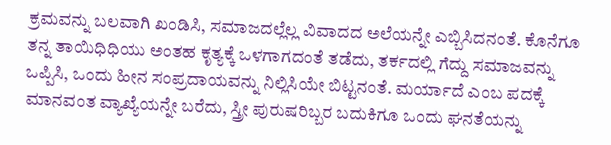ಕ್ರಮವನ್ನು ಬಲವಾಗಿ ಖಂಡಿಸಿ, ಸಮಾಜದಲ್ಲೆಲ್ಲ ವಿವಾದದ ಅಲೆಯನ್ನೇ ಎಬ್ಬಿಸಿದನಂತೆ. ಕೊನೆಗೂ ತನ್ನ ತಾಯಿಧಿಧಿಯು ಅಂತಹ ಕೃತ್ಯಕ್ಕೆ ಒಳಗಾಗದಂತೆ ತಡೆದು, ತರ್ಕದಲ್ಲಿ ಗೆದ್ದು ಸಮಾಜವನ್ನು ಒಪ್ಪಿಸಿ, ಒಂದು ಹೀನ ಸಂಪ್ರದಾಯವನ್ನು ನಿಲ್ಲಿಸಿಯೇ ಬಿಟ್ಟನಂತೆ. ಮರ್ಯಾದೆ ಎಂಬ ಪದಕ್ಕೆ ಮಾನವಂತ ವ್ಯಾಖ್ಯೆಯನ್ನೇ ಬರೆದು, ಸ್ತ್ರೀ ಪುರುಷರಿಬ್ಬರ ಬದುಕಿಗೂ ಒಂದು ಘನತೆಯನ್ನು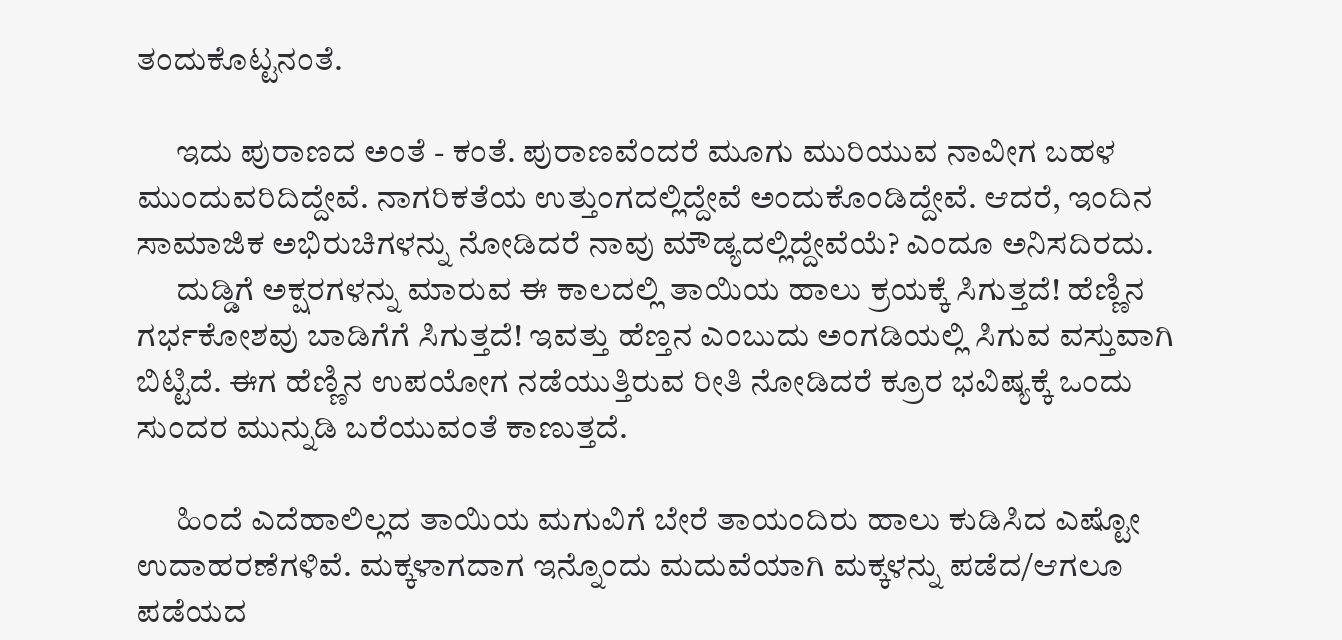ತಂದುಕೊಟ್ಟನಂತೆ.

      ಇದು ಪುರಾಣದ ಅಂತೆ - ಕಂತೆ. ಪುರಾಣವೆಂದರೆ ಮೂಗು ಮುರಿಯುವ ನಾವೀಗ ಬಹಳ ಮುಂದುವರಿದಿದ್ದೇವೆ. ನಾಗರಿಕತೆಯ ಉತ್ತುಂಗದಲ್ಲಿದ್ದೇವೆ ಅಂದುಕೊಂಡಿದ್ದೇವೆ. ಆದರೆ, ಇಂದಿನ ಸಾಮಾಜಿಕ ಅಭಿರುಚಿಗಳನ್ನು ನೋಡಿದರೆ ನಾವು ಮೌಡ್ಯದಲ್ಲಿದ್ದೇವೆಯೆ? ಎಂದೂ ಅನಿಸದಿರದು.
      ದುಡ್ಡಿಗೆ ಅಕ್ಷರಗಳನ್ನು ಮಾರುವ ಈ ಕಾಲದಲ್ಲಿ ತಾಯಿಯ ಹಾಲು ಕ್ರಯಕ್ಕೆ ಸಿಗುತ್ತದೆ! ಹೆಣ್ಣಿನ ಗರ್ಭಕೋಶವು ಬಾಡಿಗೆಗೆ ಸಿಗುತ್ತದೆ! ಇವತ್ತು ಹೆಣ್ತನ ಎಂಬುದು ಅಂಗಡಿಯಲ್ಲಿ ಸಿಗುವ ವಸ್ತುವಾಗಿ ಬಿಟ್ಟಿದೆ. ಈಗ ಹೆಣ್ಣಿನ ಉಪಯೋಗ ನಡೆಯುತ್ತಿರುವ ರೀತಿ ನೋಡಿದರೆ ಕ್ರೂರ ಭವಿಷ್ಯಕ್ಕೆ ಒಂದು ಸುಂದರ ಮುನ್ನುಡಿ ಬರೆಯುವಂತೆ ಕಾಣುತ್ತದೆ.

      ಹಿಂದೆ ಎದೆಹಾಲಿಲ್ಲದ ತಾಯಿಯ ಮಗುವಿಗೆ ಬೇರೆ ತಾಯಂದಿರು ಹಾಲು ಕುಡಿಸಿದ ಎಷ್ಟೋ ಉದಾಹರಣೆಗಳಿವೆ. ಮಕ್ಕಳಾಗದಾಗ ಇನ್ನೊಂದು ಮದುವೆಯಾಗಿ ಮಕ್ಕಳನ್ನು ಪಡೆದ/ಆಗಲೂ ಪಡೆಯದ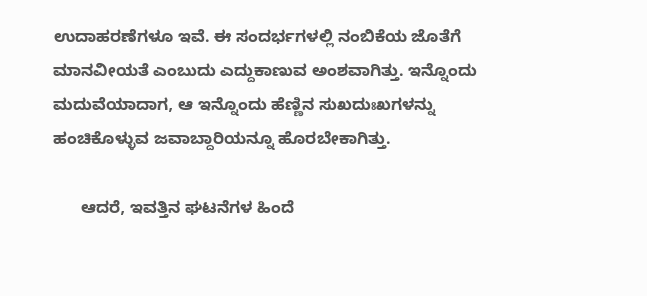ಉದಾಹರಣೆಗಳೂ ಇವೆ. ಈ ಸಂದರ್ಭಗಳಲ್ಲಿ ನಂಬಿಕೆಯ ಜೊತೆಗೆ ಮಾನವೀಯತೆ ಎಂಬುದು ಎದ್ದುಕಾಣುವ ಅಂಶವಾಗಿತ್ತು. ಇನ್ನೊಂದು ಮದುವೆಯಾದಾಗ, ಆ ಇನ್ನೊಂದು ಹೆಣ್ಣಿನ ಸುಖದುಃಖಗಳನ್ನು ಹಂಚಿಕೊಳ್ಳುವ ಜವಾಬ್ದಾರಿಯನ್ನೂ ಹೊರಬೇಕಾಗಿತ್ತು.

      ಆದರೆ, ಇವತ್ತಿನ ಘಟನೆಗಳ ಹಿಂದೆ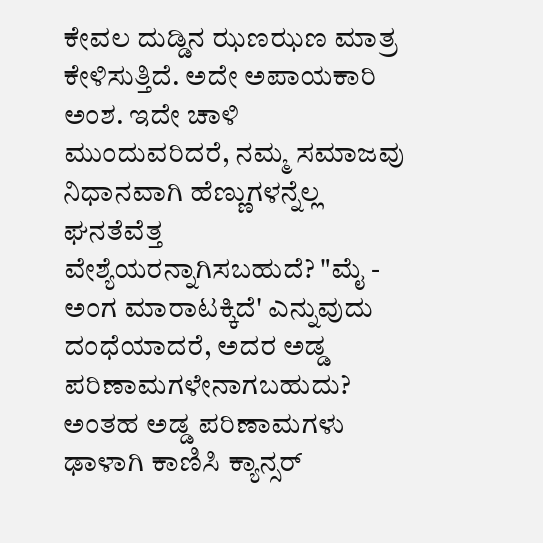ಕೇವಲ ದುಡ್ಡಿನ ಝಣಝಣ ಮಾತ್ರ ಕೇಳಿಸುತ್ತಿದೆ. ಅದೇ ಅಪಾಯಕಾರಿ ಅಂಶ. ಇದೇ ಚಾಳಿ ಮುಂದುವರಿದರೆ, ನಮ್ಮ ಸಮಾಜವು ನಿಧಾನವಾಗಿ ಹೆಣ್ಣುಗಳನ್ನೆಲ್ಲ ಘನತೆವೆತ್ತ ವೇಶ್ಯೆಯರನ್ನಾಗಿಸಬಹುದೆ? "ಮೈ - ಅಂಗ ಮಾರಾಟಕ್ಕಿದೆ' ಎನ್ನುವುದು ದಂಧೆಯಾದರೆ, ಅದರ ಅಡ್ಡ ಪರಿಣಾಮಗಳೇನಾಗಬಹುದು? ಅಂತಹ ಅಡ್ಡ ಪರಿಣಾಮಗಳು ಢಾಳಾಗಿ ಕಾಣಿಸಿ ಕ್ಯಾನ್ಸರ್‌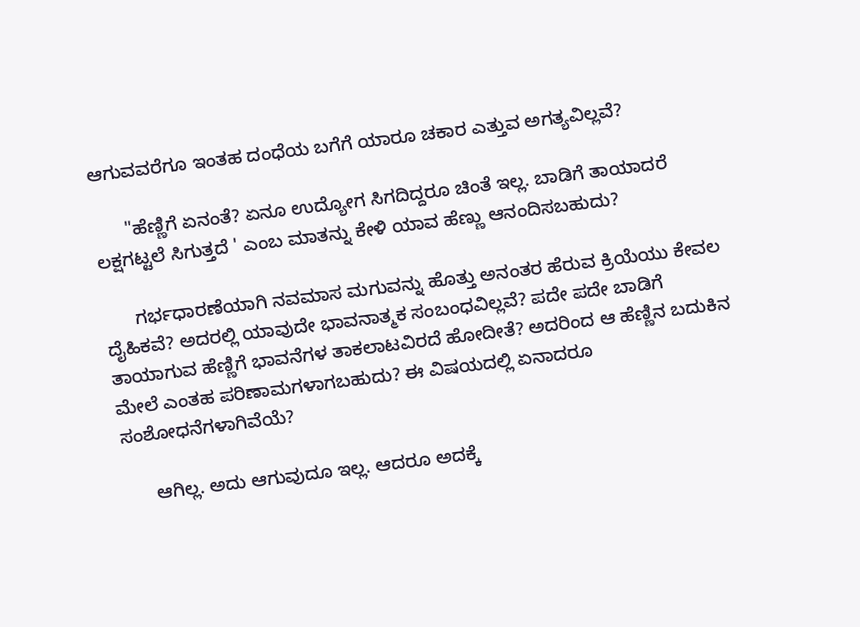ಆಗುವವರೆಗೂ ಇಂತಹ ದಂಧೆಯ ಬಗೆಗೆ ಯಾರೂ ಚಕಾರ ಎತ್ತುವ ಅಗತ್ಯವಿಲ್ಲವೆ?

      "ಹೆಣ್ಣಿಗೆ ಏನಂತೆ? ಏನೂ ಉದ್ಯೋಗ ಸಿಗದಿದ್ದರೂ ಚಿಂತೆ ಇಲ್ಲ. ಬಾಡಿಗೆ ತಾಯಾದರೆ ಲಕ್ಷಗಟ್ಟಲೆ ಸಿಗುತ್ತದೆ ' ಎಂಬ ಮಾತನ್ನು ಕೇಳಿ ಯಾವ ಹೆಣ್ಣು ಆನಂದಿಸಬಹುದು?

      ಗರ್ಭಧಾರಣೆಯಾಗಿ ನವಮಾಸ ಮಗುವನ್ನು ಹೊತ್ತು ಅನಂತರ ಹೆರುವ ಕ್ರಿಯೆಯು ಕೇವಲ ದೈಹಿಕವೆ? ಅದರಲ್ಲಿ ಯಾವುದೇ ಭಾವನಾತ್ಮಕ ಸಂಬಂಧವಿಲ್ಲವೆ? ಪದೇ ಪದೇ ಬಾಡಿಗೆ ತಾಯಾಗುವ ಹೆಣ್ಣಿಗೆ ಭಾವನೆಗಳ ತಾಕಲಾಟವಿರದೆ ಹೋದೀತೆ? ಅದರಿಂದ ಆ ಹೆಣ್ಣಿನ ಬದುಕಿನ ಮೇಲೆ ಎಂತಹ ಪರಿಣಾಮಗಳಾಗಬಹುದು? ಈ ವಿಷಯದಲ್ಲಿ ಏನಾದರೂ ಸಂಶೋಧನೆಗಳಾಗಿವೆಯೆ?

      ಆಗಿಲ್ಲ. ಅದು ಆಗುವುದೂ ಇಲ್ಲ. ಆದರೂ ಅದಕ್ಕೆ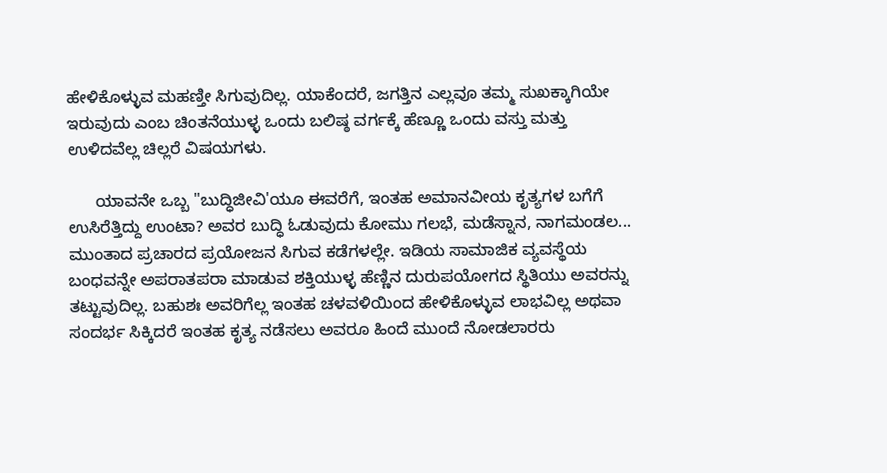ಹೇಳಿಕೊಳ್ಳುವ ಮಹಣ್ತೀ ಸಿಗುವುದಿಲ್ಲ. ಯಾಕೆಂದರೆ, ಜಗತ್ತಿನ ಎಲ್ಲವೂ ತಮ್ಮ ಸುಖಕ್ಕಾಗಿಯೇ ಇರುವುದು ಎಂಬ ಚಿಂತನೆಯುಳ್ಳ ಒಂದು ಬಲಿಷ್ಠ ವರ್ಗಕ್ಕೆ ಹೆಣ್ಣೂ ಒಂದು ವಸ್ತು ಮತ್ತು ಉಳಿದವೆಲ್ಲ ಚಿಲ್ಲರೆ ವಿಷಯಗಳು.

      ಯಾವನೇ ಒಬ್ಬ "ಬುದ್ಧಿಜೀವಿ'ಯೂ ಈವರೆಗೆ, ಇಂತಹ ಅಮಾನವೀಯ ಕೃತ್ಯಗಳ ಬಗೆಗೆ ಉಸಿರೆತ್ತಿದ್ದು ಉಂಟಾ? ಅವರ ಬುದ್ಧಿ ಓಡುವುದು ಕೋಮು ಗಲಭೆ, ಮಡೆಸ್ನಾನ, ನಾಗಮಂಡಲ... ಮುಂತಾದ ಪ್ರಚಾರದ ಪ್ರಯೋಜನ ಸಿಗುವ ಕಡೆಗಳಲ್ಲೇ. ಇಡಿಯ ಸಾಮಾಜಿಕ ವ್ಯವಸ್ಥೆಯ ಬಂಧವನ್ನೇ ಅಪರಾತಪರಾ ಮಾಡುವ ಶಕ್ತಿಯುಳ್ಳ ಹೆಣ್ಣಿನ ದುರುಪಯೋಗದ ಸ್ಥಿತಿಯು ಅವರನ್ನು ತಟ್ಟುವುದಿಲ್ಲ. ಬಹುಶಃ ಅವರಿಗೆಲ್ಲ ಇಂತಹ ಚಳವಳಿಯಿಂದ ಹೇಳಿಕೊಳ್ಳುವ ಲಾಭವಿಲ್ಲ ಅಥವಾ ಸಂದರ್ಭ ಸಿಕ್ಕಿದರೆ ಇಂತಹ ಕೃತ್ಯ ನಡೆಸಲು ಅವರೂ ಹಿಂದೆ ಮುಂದೆ ನೋಡಲಾರರು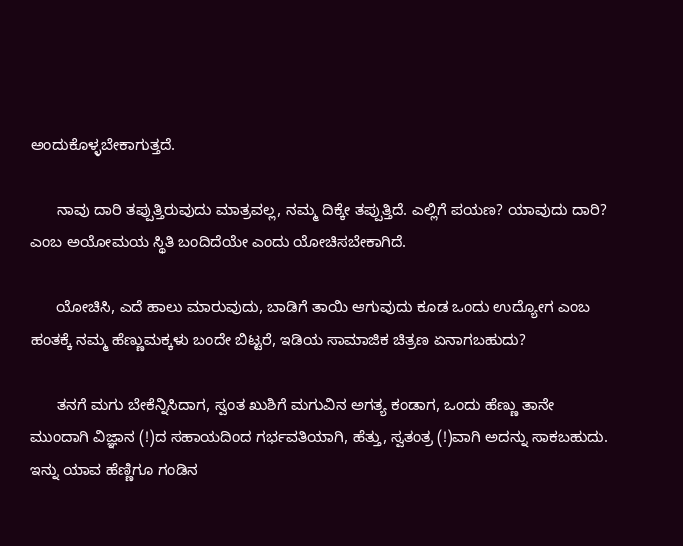ಅಂದುಕೊಳ್ಳಬೇಕಾಗುತ್ತದೆ.

      ನಾವು ದಾರಿ ತಪ್ಪುತ್ತಿರುವುದು ಮಾತ್ರವಲ್ಲ, ನಮ್ಮ ದಿಕ್ಕೇ ತಪ್ಪುತ್ತಿದೆ. ಎಲ್ಲಿಗೆ ಪಯಣ? ಯಾವುದು ದಾರಿ? ಎಂಬ ಅಯೋಮಯ ಸ್ಥಿತಿ ಬಂದಿದೆಯೇ ಎಂದು ಯೋಚಿಸಬೇಕಾಗಿದೆ.

      ಯೋಚಿಸಿ, ಎದೆ ಹಾಲು ಮಾರುವುದು, ಬಾಡಿಗೆ ತಾಯಿ ಆಗುವುದು ಕೂಡ ಒಂದು ಉದ್ಯೋಗ ಎಂಬ ಹಂತಕ್ಕೆ ನಮ್ಮ ಹೆಣ್ಣುಮಕ್ಕಳು ಬಂದೇ ಬಿಟ್ಟರೆ, ಇಡಿಯ ಸಾಮಾಜಿಕ ಚಿತ್ರಣ ಏನಾಗಬಹುದು?

      ತನಗೆ ಮಗು ಬೇಕೆನ್ನಿಸಿದಾಗ, ಸ್ವಂತ ಖುಶಿಗೆ ಮಗುವಿನ ಅಗತ್ಯ ಕಂಡಾಗ, ಒಂದು ಹೆಣ್ಣು ತಾನೇ ಮುಂದಾಗಿ ವಿಜ್ಞಾನ (!)ದ ಸಹಾಯದಿಂದ ಗರ್ಭವತಿಯಾಗಿ, ಹೆತ್ತು, ಸ್ವತಂತ್ರ (!)ವಾಗಿ ಅದನ್ನು ಸಾಕಬಹುದು. ಇನ್ನು ಯಾವ ಹೆಣ್ಣಿಗೂ ಗಂಡಿನ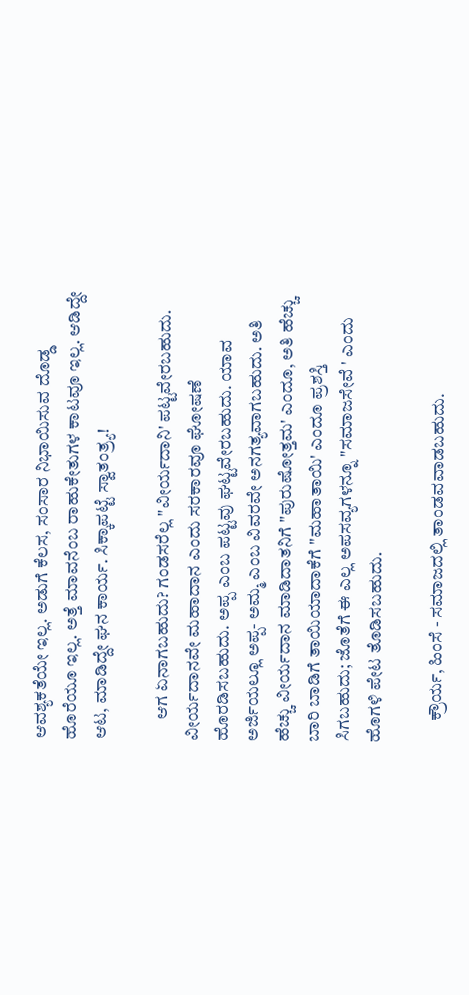ಆವಶ್ಯಕತೆಯೇ ಇಲ್ಲ. ಅಡುಗೆ ಕೆಲಸ, ಸಂಸಾರ ನಿಭಾಯಿಸುವ ದೊಡ್ಡ ಹೊರೆಯೂ ಇಲ್ಲ. ಅತ್ತೆ ಮಾವನೆಂಬ ರಾಹುಕೇತುಗಳ ಕಾಟವೂ ಇಲ್ಲ. ಆಡಿದ್ದೇ ಆಟ, ಮಾಡಿದ್ದೇ ಘನ ಕಾರ್ಯ. ಸಿಕ್ಕಾಪಟ್ಟೆ ಸ್ವಾತಂತ್ರ್ಯ!

      ಆಗ ಏನಾಗಬಹುದು? ಗಂಡಸರೆಲ್ಲ "ವೀರ್ಯದಾನಿ' ಪಟ್ಟವೇರಬಹುದು. ವೀರ್ಯದಾನವೇ ಮಹಾದಾನ ಎಂದು ಸರಕಾರವೂ ಘೋಷಣೆ ಹೊರಡಿಸಬಹುದು. ಅಪ್ಪ ಎಂಬ ಪಟ್ಟವು ಘಟ್ಟವೇರಬಹುದು. ಯಾವ ಅರ್ಜಿಯಲ್ಲೂ ಅಪ್ಪ- ಅಮ್ಮ ಎಂಬ ವಿವರವೇ ಅನಗತ್ಯವಾಗಬಹುದು. ಅತಿ ಹೆಚ್ಚು ವೀರ್ಯದಾನ ಮಾಡಿದಾತನಿಗೆ "ಪುರುಷೋತ್ತಮ' ಎಂದೂ, ಅತಿ ಹೆಚ್ಚು ಬಾರಿ ಬಾಡಿಗೆ ತಾಯಿಯಾದಾಕೆಗೆ "ಮಹಾತಾಯಿ' ಎಂದೂ ಪ್ರಶಸ್ತಿ ಸಿಗಬಹುದು; ಜೊತೆಗೆ ಈ ಎಲ್ಲ ಅಪಸವ್ಯಗಳನ್ನೂ "ಸಮಾಜಸೇವೆ ' ಎಂದು ಹೊಗಳಿ ಪೇಟ ತೊಡಿಸಬಹುದು.

      ಕ್ರೌರ್ಯ, ಹಿಂಸೆ - ಸಮಾಜದಲ್ಲಿ ತಾಂಡವವಾಡಬಹುದು.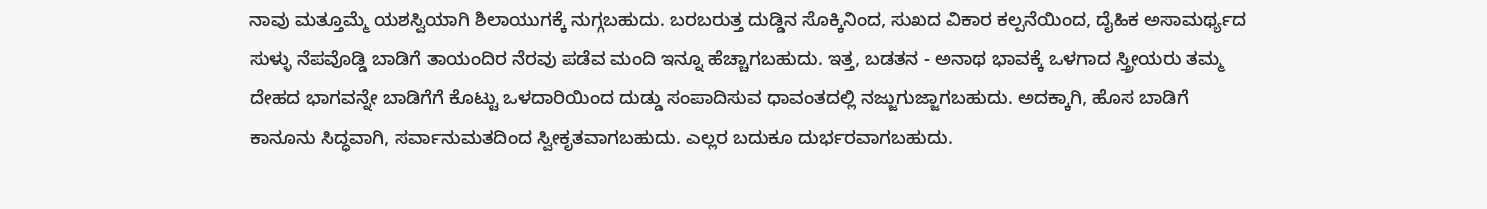ನಾವು ಮತ್ತೂಮ್ಮೆ ಯಶಸ್ವಿಯಾಗಿ ಶಿಲಾಯುಗಕ್ಕೆ ನುಗ್ಗಬಹುದು. ಬರಬರುತ್ತ ದುಡ್ಡಿನ ಸೊಕ್ಕಿನಿಂದ, ಸುಖದ ವಿಕಾರ ಕಲ್ಪನೆಯಿಂದ, ದೈಹಿಕ ಅಸಾಮರ್ಥ್ಯದ ಸುಳ್ಳು ನೆಪವೊಡ್ಡಿ ಬಾಡಿಗೆ ತಾಯಂದಿರ ನೆರವು ಪಡೆವ ಮಂದಿ ಇನ್ನೂ ಹೆಚ್ಚಾಗಬಹುದು. ಇತ್ತ, ಬಡತನ - ಅನಾಥ ಭಾವಕ್ಕೆ ಒಳಗಾದ ಸ್ತ್ರೀಯರು ತಮ್ಮ ದೇಹದ ಭಾಗವನ್ನೇ ಬಾಡಿಗೆಗೆ ಕೊಟ್ಟು ಒಳದಾರಿಯಿಂದ ದುಡ್ಡು ಸಂಪಾದಿಸುವ ಧಾವಂತದಲ್ಲಿ ನಜ್ಜುಗುಜ್ಜಾಗಬಹುದು. ಅದಕ್ಕಾಗಿ, ಹೊಸ ಬಾಡಿಗೆ ಕಾನೂನು ಸಿದ್ಧವಾಗಿ, ಸರ್ವಾನುಮತದಿಂದ ಸ್ವೀಕೃತವಾಗಬಹುದು. ಎಲ್ಲರ ಬದುಕೂ ದುರ್ಭರವಾಗಬಹುದು.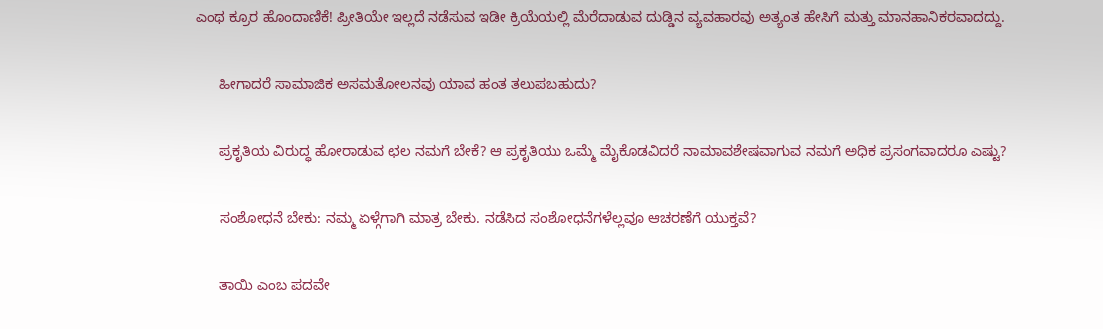ಎಂಥ ಕ್ರೂರ ಹೊಂದಾಣಿಕೆ! ಪ್ರೀತಿಯೇ ಇಲ್ಲದೆ ನಡೆಸುವ ಇಡೀ ಕ್ರಿಯೆಯಲ್ಲಿ ಮೆರೆದಾಡುವ ದುಡ್ಡಿನ ವ್ಯವಹಾರವು ಅತ್ಯಂತ ಹೇಸಿಗೆ ಮತ್ತು ಮಾನಹಾನಿಕರವಾದದ್ದು.

      ಹೀಗಾದರೆ ಸಾಮಾಜಿಕ ಅಸಮತೋಲನವು ಯಾವ ಹಂತ ತಲುಪಬಹುದು?

      ಪ್ರಕೃತಿಯ ವಿರುದ್ಧ ಹೋರಾಡುವ ಛಲ ನಮಗೆ ಬೇಕೆ? ಆ ಪ್ರಕೃತಿಯು ಒಮ್ಮೆ ಮೈಕೊಡವಿದರೆ ನಾಮಾವಶೇಷವಾಗುವ ನಮಗೆ ಅಧಿಕ ಪ್ರಸಂಗವಾದರೂ ಎಷ್ಟು?

      ಸಂಶೋಧನೆ ಬೇಕು: ನಮ್ಮ ಏಳ್ಗೆಗಾಗಿ ಮಾತ್ರ ಬೇಕು. ನಡೆಸಿದ ಸಂಶೋಧನೆಗಳೆಲ್ಲವೂ ಆಚರಣೆಗೆ ಯುಕ್ತವೆ?

      ತಾಯಿ ಎಂಬ ಪದವೇ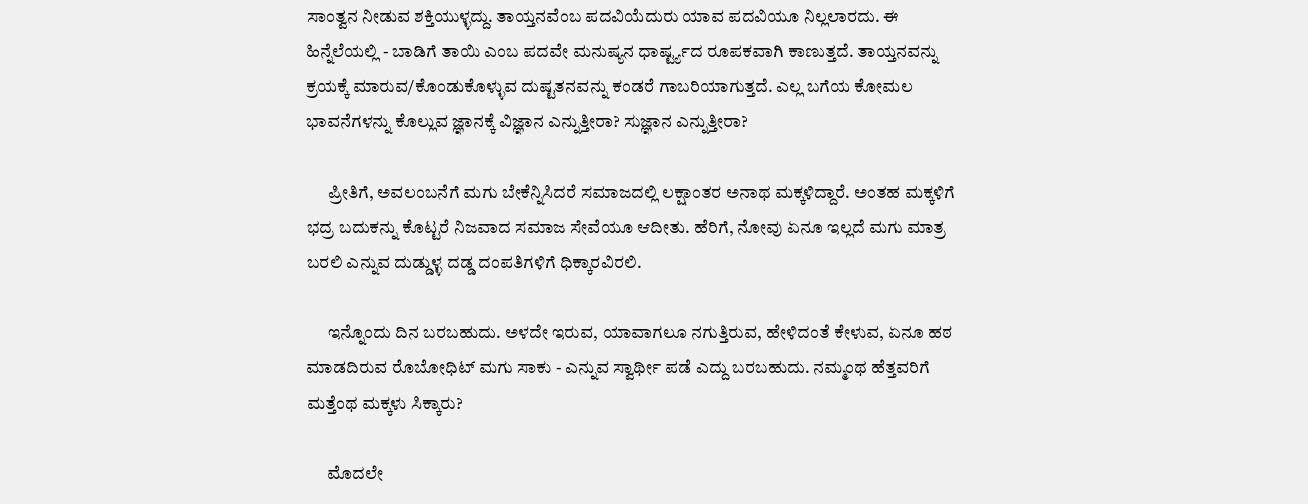ಸಾಂತ್ವನ ನೀಡುವ ಶಕ್ತಿಯುಳ್ಳದ್ದು. ತಾಯ್ತನವೆಂಬ ಪದವಿಯೆದುರು ಯಾವ ಪದವಿಯೂ ನಿಲ್ಲಲಾರದು. ಈ ಹಿನ್ನೆಲೆಯಲ್ಲಿ - ಬಾಡಿಗೆ ತಾಯಿ ಎಂಬ ಪದವೇ ಮನುಷ್ಯನ ಧಾರ್ಷ್ಟ್ಯದ ರೂಪಕವಾಗಿ ಕಾಣುತ್ತದೆ. ತಾಯ್ತನವನ್ನು ಕ್ರಯಕ್ಕೆ ಮಾರುವ/ಕೊಂಡುಕೊಳ್ಳುವ ದುಷ್ಟತನವನ್ನು ಕಂಡರೆ ಗಾಬರಿಯಾಗುತ್ತದೆ. ಎಲ್ಲ ಬಗೆಯ ಕೋಮಲ ಭಾವನೆಗಳನ್ನು ಕೊಲ್ಲುವ ಜ್ಞಾನಕ್ಕೆ ವಿಜ್ಞಾನ ಎನ್ನುತ್ತೀರಾ? ಸುಜ್ಞಾನ ಎನ್ನುತ್ತೀರಾ?

      ಪ್ರೀತಿಗೆ, ಅವಲಂಬನೆಗೆ ಮಗು ಬೇಕೆನ್ನಿಸಿದರೆ ಸಮಾಜದಲ್ಲಿ ಲಕ್ಷಾಂತರ ಅನಾಥ ಮಕ್ಕಳಿದ್ದಾರೆ. ಅಂತಹ ಮಕ್ಕಳಿಗೆ ಭದ್ರ ಬದುಕನ್ನು ಕೊಟ್ಟರೆ ನಿಜವಾದ ಸಮಾಜ ಸೇವೆಯೂ ಆದೀತು. ಹೆರಿಗೆ, ನೋವು ಏನೂ ಇಲ್ಲದೆ ಮಗು ಮಾತ್ರ ಬರಲಿ ಎನ್ನುವ ದುಡ್ಡುಳ್ಳ ದಡ್ಡ ದಂಪತಿಗಳಿಗೆ ಧಿಕ್ಕಾರವಿರಲಿ.

      ಇನ್ನೊಂದು ದಿನ ಬರಬಹುದು. ಅಳದೇ ಇರುವ, ಯಾವಾಗಲೂ ನಗುತ್ತಿರುವ, ಹೇಳಿದಂತೆ ಕೇಳುವ, ಏನೂ ಹಠ ಮಾಡದಿರುವ ರೊಬೋಧಿಟ್‌ ಮಗು ಸಾಕು - ಎನ್ನುವ ಸ್ವಾರ್ಥೀ ಪಡೆ ಎದ್ದು ಬರಬಹುದು. ನಮ್ಮಂಥ ಹೆತ್ತವರಿಗೆ ಮತ್ತೆಂಥ ಮಕ್ಕಳು ಸಿಕ್ಕಾರು?

      ಮೊದಲೇ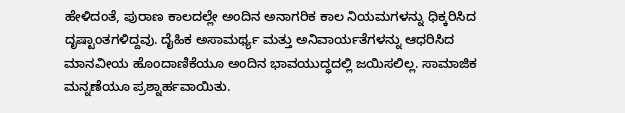ಹೇಳಿದಂತೆ, ಪುರಾಣ ಕಾಲದಲ್ಲೇ ಅಂದಿನ ಅನಾಗರಿಕ ಕಾಲ ನಿಯಮಗಳನ್ನು ಧಿಕ್ಕರಿಸಿದ ದೃಷ್ಟಾಂತಗಳಿದ್ದವು. ದೈಹಿಕ ಅಸಾಮರ್ಥ್ಯ ಮತ್ತು ಅನಿವಾರ್ಯತೆಗಳನ್ನು ಆಧರಿಸಿದ ಮಾನವೀಯ ಹೊಂದಾಣಿಕೆಯೂ ಅಂದಿನ ಭಾವಯುದ್ಧದಲ್ಲಿ ಜಯಿಸಲಿಲ್ಲ. ಸಾಮಾಜಿಕ ಮನ್ನಣೆಯೂ ಪ್ರಶ್ನಾರ್ಹವಾಯಿತು.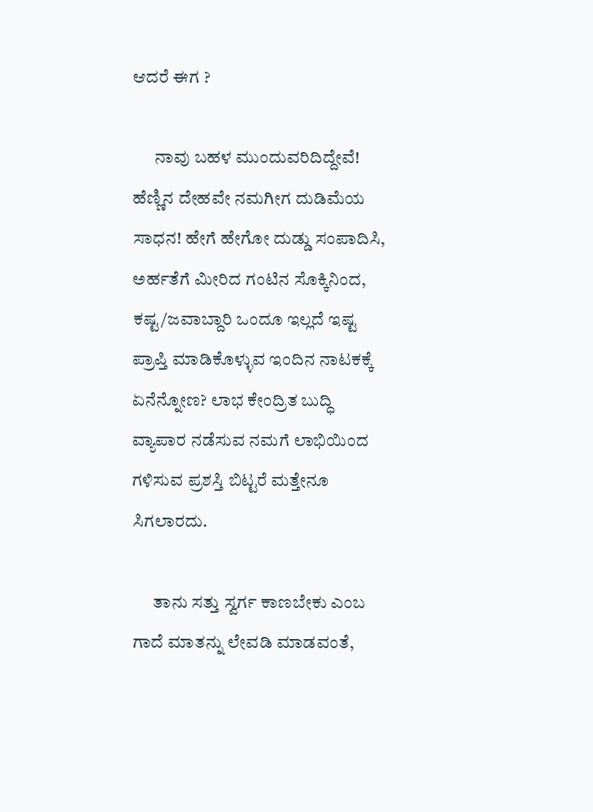ಆದರೆ ಈಗ ?

      ನಾವು ಬಹಳ ಮುಂದುವರಿದಿದ್ದೇವೆ! ಹೆಣ್ಣಿನ ದೇಹವೇ ನಮಗೀಗ ದುಡಿಮೆಯ ಸಾಧನ! ಹೇಗೆ ಹೇಗೋ ದುಡ್ಡು ಸಂಪಾದಿಸಿ, ಅರ್ಹತೆಗೆ ಮೀರಿದ ಗಂಟಿನ ಸೊಕ್ಕಿನಿಂದ, ಕಷ್ಟ/ಜವಾಬ್ದಾರಿ ಒಂದೂ ಇಲ್ಲದೆ ಇಷ್ಟ ಪ್ರಾಪ್ತಿ ಮಾಡಿಕೊಳ್ಳುವ ಇಂದಿನ ನಾಟಕಕ್ಕೆ ಏನೆನ್ನೋಣ? ಲಾಭ ಕೇಂದ್ರಿತ ಬುದ್ಧಿ ವ್ಯಾಪಾರ ನಡೆಸುವ ನಮಗೆ ಲಾಭಿಯಿಂದ ಗಳಿಸುವ ಪ್ರಶಸ್ತಿ ಬಿಟ್ಟರೆ ಮತ್ತೇನೂ ಸಿಗಲಾರದು.

      ತಾನು ಸತ್ತು ಸ್ವರ್ಗ ಕಾಣಬೇಕು ಎಂಬ ಗಾದೆ ಮಾತನ್ನು ಲೇವಡಿ ಮಾಡವಂತೆ,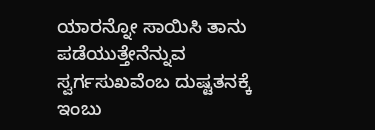ಯಾರನ್ನೋ ಸಾಯಿಸಿ ತಾನು ಪಡೆಯುತ್ತೇನೆನ್ನುವ ಸ್ವರ್ಗಸುಖವೆಂಬ ದುಷ್ಟತನಕ್ಕೆ ಇಂಬು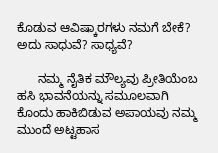ಕೊಡುವ ಆವಿಷ್ಕಾರಗಳು ನಮಗೆ ಬೇಕೆ? ಅದು ಸಾಧುವೆ? ಸಾಧ್ಯವೆ?

      ನಮ್ಮ ನೈತಿಕ ಮೌಲ್ಯವು ಪ್ರೀತಿಯೆಂಬ ಹಸಿ ಭಾವನೆಯನ್ನು ಸಮೂಲವಾಗಿ ಕೊಂದು ಹಾಕಿಬಿಡುವ ಅಪಾಯವು ನಮ್ಮ ಮುಂದೆ ಅಟ್ಟಹಾಸ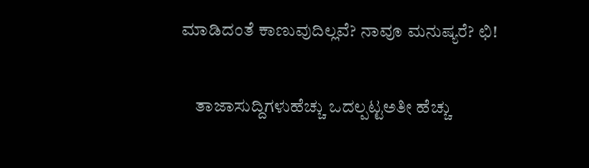ಮಾಡಿದಂತೆ ಕಾಣುವುದಿಲ್ಲವೆ? ನಾವೂ ಮನುಷ್ಯರೆ? ಛಿ!

    ತಾಜಾಸುದ್ದಿಗಳುಹೆಚ್ಚು ಒದಲ್ಪಟ್ಟಅತೀ ಹೆಚ್ಚು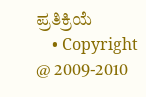ಪ್ರತಿಕ್ರಿಯೆ
    • Copyright @ 2009-2010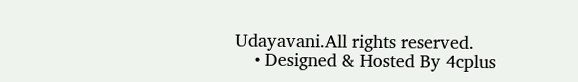Udayavani.All rights reserved.
    • Designed & Hosted By 4cplus